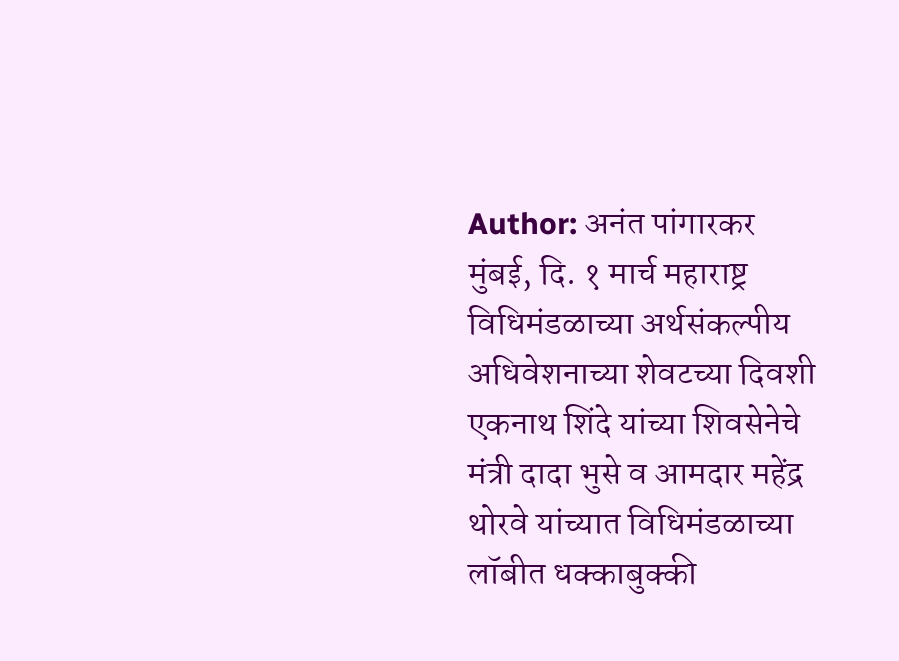Author: अनंत पांगारकर
मुंबई, दि. १ मार्च महाराष्ट्र विधिमंडळाच्या अर्थसंकल्पीय अधिवेशनाच्या शेवटच्या दिवशी एकनाथ शिंदे यांच्या शिवसेनेचे मंत्री दादा भुसे व आमदार महेंद्र थोरवे यांच्यात विधिमंडळाच्या लॉबीत धक्काबुक्की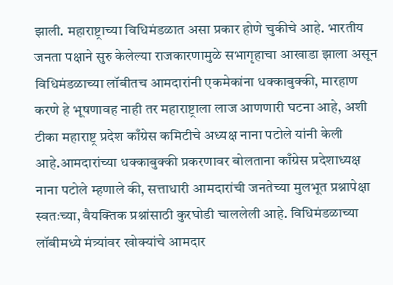झाली. महाराष्ट्राच्या विधिमंडळात असा प्रकार होणे चुकीचे आहे. भारतीय जनता पक्षाने सुरु केलेल्या राजकारणामुळे सभागृहाचा आखाडा झाला असून विधिमंडळाच्या लॉबीतच आमदारांनी एकमेकांना धक्काबुक्की, मारहाण करणे हे भूषणावह नाही तर महाराष्ट्राला लाज आणणारी घटना आहे, अशी टीका महाराष्ट्र प्रदेश काँग्रेस कमिटीचे अध्यक्ष नाना पटोले यांनी केली आहे.आमदारांच्या धक्काबुक्की प्रकरणावर बोलताना काँग्रेस प्रदेशाध्यक्ष नाना पटोले म्हणाले की, सत्ताधारी आमदारांची जनतेच्या मुलभूत प्रश्नापेक्षा स्वतःच्या, वैयक्तिक प्रश्नांसाठी कुरघोडी चाललेली आहे. विधिमंडळाच्या लॉबीमध्ये मंत्र्यांवर खोक्यांचे आमदार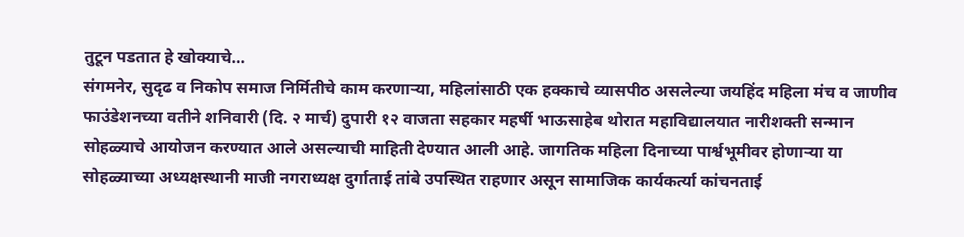तुटून पडतात हे खोक्याचे…
संगमनेर, सुदृढ व निकोप समाज निर्मितीचे काम करणाऱ्या, महिलांसाठी एक हक्काचे व्यासपीठ असलेल्या जयहिंद महिला मंच व जाणीव फाउंडेशनच्या वतीने शनिवारी (दि. २ मार्च) दुपारी १२ वाजता सहकार महर्षी भाऊसाहेब थोरात महाविद्यालयात नारीशक्ती सन्मान सोहळ्याचे आयोजन करण्यात आले असल्याची माहिती देण्यात आली आहे. जागतिक महिला दिनाच्या पार्श्वभूमीवर होणाऱ्या या सोहळ्याच्या अध्यक्षस्थानी माजी नगराध्यक्ष दुर्गाताई तांबे उपस्थित राहणार असून सामाजिक कार्यकर्त्या कांचनताई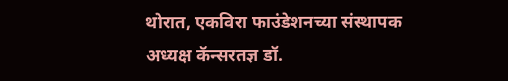थोरात, एकविरा फाउंडेशनच्या संस्थापक अध्यक्ष कॅन्सरतज्ञ डॉ.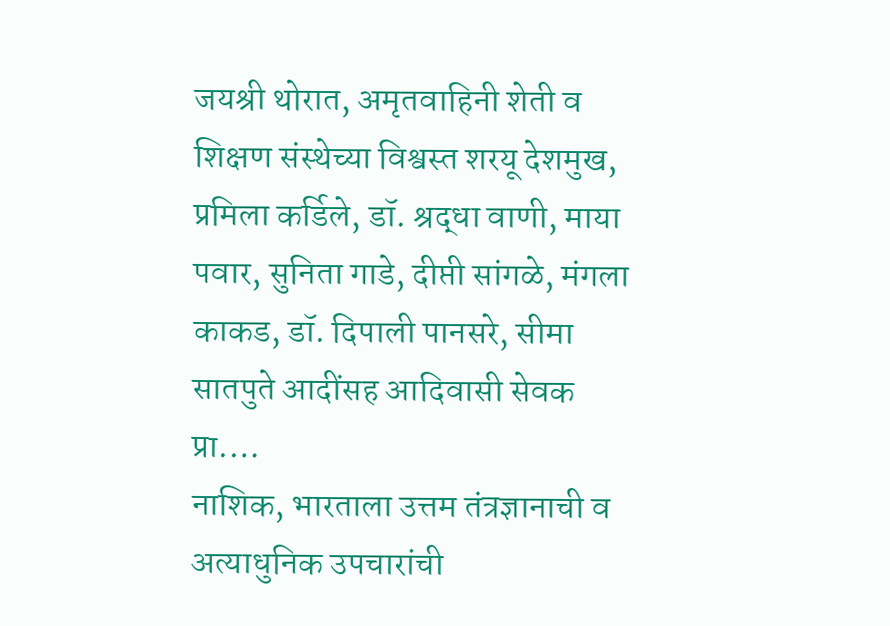जयश्री थोरात, अमृतवाहिनी शेती व शिक्षण संस्थेच्या विश्वस्त शरयू देशमुख, प्रमिला कर्डिले, डॉ. श्रद्धा वाणी, माया पवार, सुनिता गाडे, दीप्ती सांगळे, मंगला काकड, डॉ. दिपाली पानसरे, सीमा सातपुते आदींसह आदिवासी सेवक प्रा.…
नाशिक, भारताला उत्तम तंत्रज्ञानाची व अत्याधुनिक उपचारांची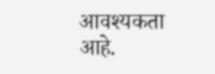आवश्यकता आहे.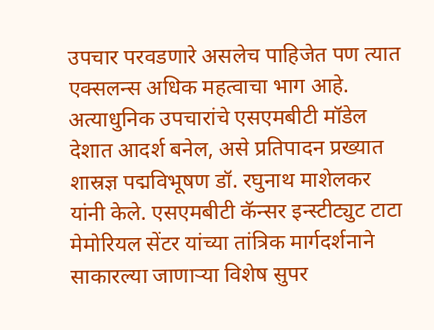उपचार परवडणारे असलेच पाहिजेत पण त्यात एक्सलन्स अधिक महत्वाचा भाग आहे. अत्याधुनिक उपचारांचे एसएमबीटी मॉडेल देशात आदर्श बनेल, असे प्रतिपादन प्रख्यात शास्रज्ञ पद्मविभूषण डॉ. रघुनाथ माशेलकर यांनी केले. एसएमबीटी कॅन्सर इन्स्टीट्युट टाटा मेमोरियल सेंटर यांच्या तांत्रिक मार्गदर्शनाने साकारल्या जाणाऱ्या विशेष सुपर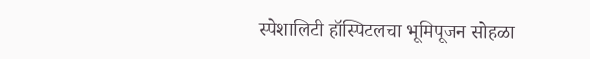स्पेशालिटी हॉस्पिटलचा भूमिपूजन सोहळा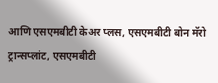आणि एसएमबीटी केअर प्लस, एसएमबीटी बोन मॅरो ट्रान्सप्लांट, एसएमबीटी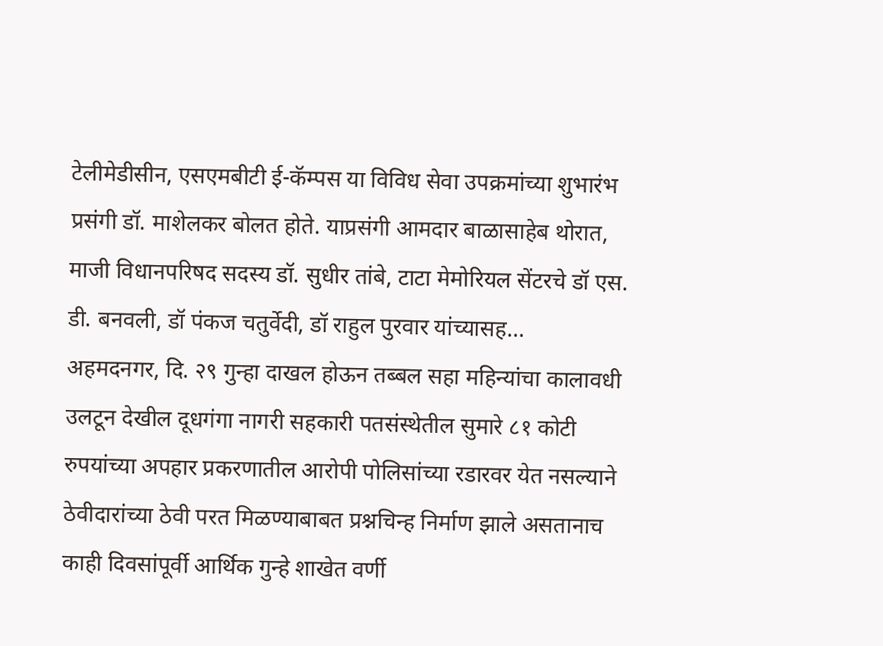टेलीमेडीसीन, एसएमबीटी ई-कॅम्पस या विविध सेवा उपक्रमांच्या शुभारंभ प्रसंगी डॉ. माशेलकर बोलत होते. याप्रसंगी आमदार बाळासाहेब थोरात, माजी विधानपरिषद सदस्य डॉ. सुधीर तांबे, टाटा मेमोरियल सेंटरचे डॉ एस. डी. बनवली, डॉ पंकज चतुर्वेदी, डॉ राहुल पुरवार यांच्यासह…
अहमदनगर, दि. २९ गुन्हा दाखल होऊन तब्बल सहा महिन्यांचा कालावधी उलटून देखील दूधगंगा नागरी सहकारी पतसंस्थेतील सुमारे ८१ कोटी रुपयांच्या अपहार प्रकरणातील आरोपी पोलिसांच्या रडारवर येत नसल्याने ठेवीदारांच्या ठेवी परत मिळण्याबाबत प्रश्नचिन्ह निर्माण झाले असतानाच काही दिवसांपूर्वी आर्थिक गुन्हे शाखेत वर्णी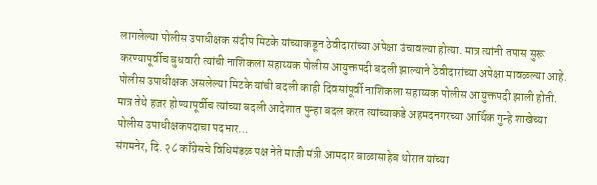लागलेल्या पोलीस उपाधीक्षक संदीप मिटके यांच्याकडून ठेवीदारांच्या अपेक्षा उंचावल्या होत्या. मात्र त्यांनी तपास सुरू करण्यापूर्वीच बुधवारी त्यांची नाशिकला सहाय्यक पोलीस आयुक्तपदी बदली झाल्याने ठेवीदारांच्या अपेक्षा मावळल्या आहे. पोलीस उपाधीक्षक असलेल्या मिटके यांची बदली काही दिवसांपूर्वी नाशिकला सहाय्यक पोलीस आयुक्तपदी झाली होती. मात्र तेथे हजर होण्यापूर्वीच त्यांच्या बदली आदेशात पुन्हा बदल करत त्यांच्याकडे अहमदनगरच्या आर्थिक गुन्हे शाखेच्या पोलीस उपाधीक्षकपदाचा पदभार…
संगमनेर, दि. २८ काँग्रेसचे विधिमंडळ पक्ष नेते माजी मंत्री आमदार बाळासाहेब थोरात यांच्या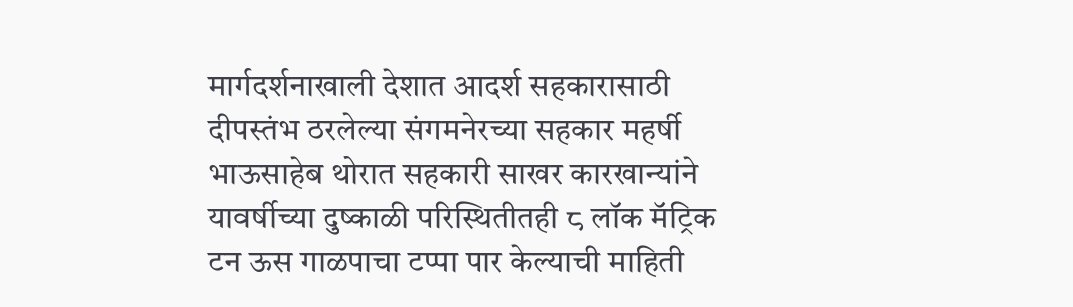मार्गदर्शनाखाली देशात आदर्श सहकारासाठी दीपस्तंभ ठरलेल्या संगमनेरच्या सहकार महर्षी भाऊसाहेब थोरात सहकारी साखर कारखान्यांने यावर्षीच्या दुष्काळी परिस्थितीतही ८ लॉक मॅट्रिक टन ऊस गाळपाचा टप्पा पार केल्याची माहिती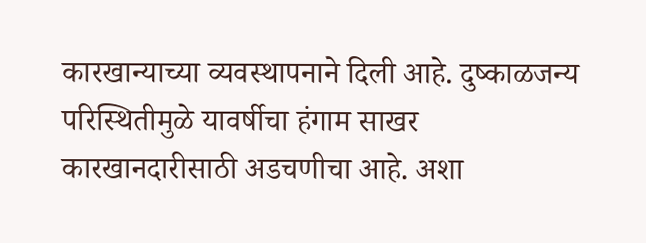कारखान्याच्या व्यवस्थापनाने दिली आहे. दुष्काळजन्य परिस्थितीमुळे यावर्षीचा हंगाम साखर कारखानदारीसाठी अडचणीचा आहे. अशा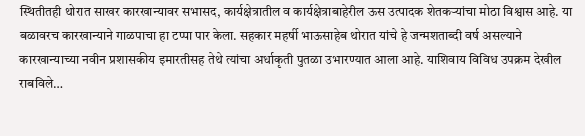स्थितीतही थोरात साखर कारखान्यावर सभासद, कार्यक्षेत्रातील व कार्यक्षेत्राबाहेरील ऊस उत्पादक शेतकऱ्यांचा मोठा विश्वास आहे. या बळावरच कारखान्याने गाळपाचा हा टप्पा पार केला. सहकार महर्षी भाऊसाहेब थोरात यांचे हे जन्मशताब्दी वर्ष असल्याने कारखान्याच्या नवीन प्रशासकीय इमारतीसह तेथे त्यांचा अर्धाकृती पुतळा उभारण्यात आला आहे. याशिवाय विविध उपक्रम देखील राबविले…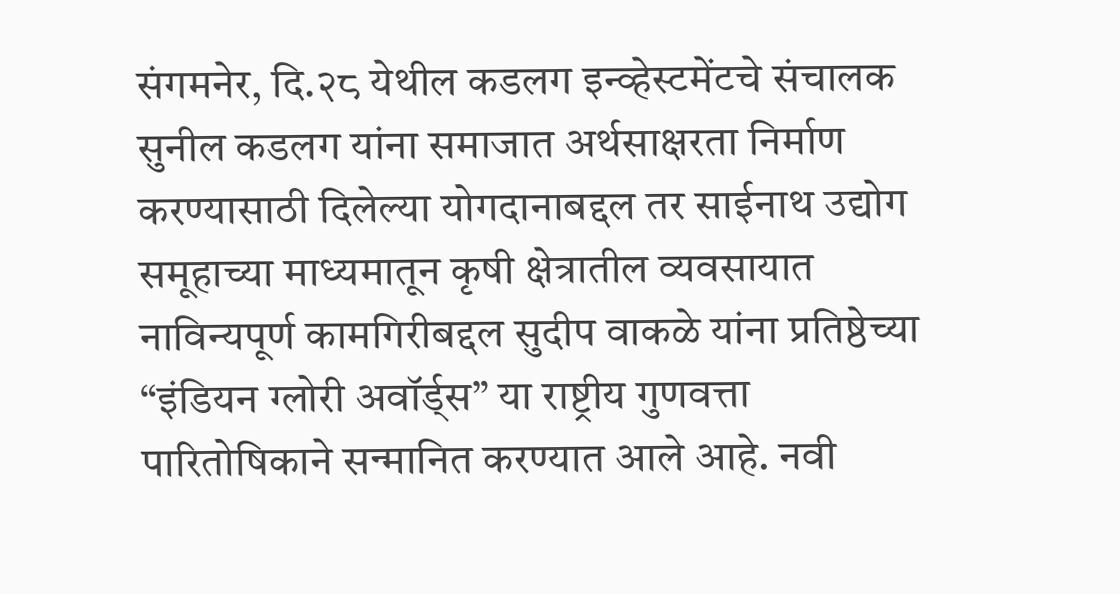संगमनेर, दि.२८ येथील कडलग इन्व्हेस्टमेंटचे संचालक सुनील कडलग यांना समाजात अर्थसाक्षरता निर्माण करण्यासाठी दिलेल्या योगदानाबद्दल तर साईनाथ उद्योग समूहाच्या माध्यमातून कृषी क्षेत्रातील व्यवसायात नाविन्यपूर्ण कामगिरीबद्दल सुदीप वाकळे यांना प्रतिष्ठेच्या “इंडियन ग्लोरी अवॉर्ड्स” या राष्ट्रीय गुणवत्ता पारितोषिकाने सन्मानित करण्यात आले आहे. नवी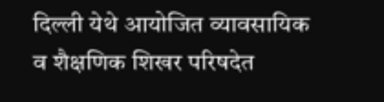दिल्ली येथे आयोजित व्यावसायिक व शैक्षणिक शिखर परिषदेत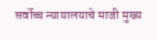सर्वोच्च न्यायालयाचे माजी मुख्य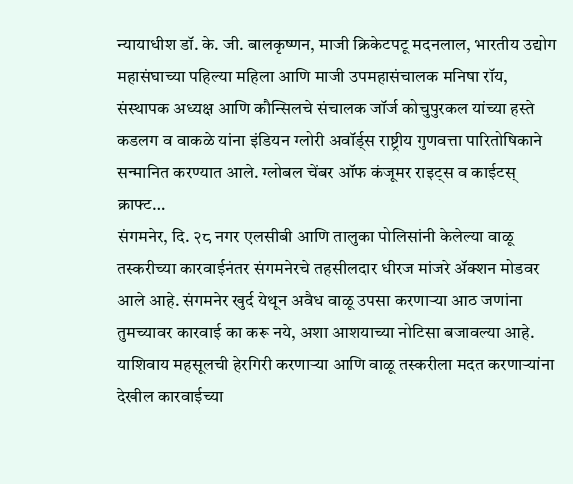न्यायाधीश डॉ. के. जी. बालकृष्णन, माजी क्रिकेटपटू मदनलाल, भारतीय उद्योग महासंघाच्या पहिल्या महिला आणि माजी उपमहासंचालक मनिषा रॉय, संस्थापक अध्यक्ष आणि कौन्सिलचे संचालक जॉर्ज कोचुपुरकल यांच्या हस्ते कडलग व वाकळे यांना इंडियन ग्लोरी अवॉर्ड्स राष्ट्रीय गुणवत्ता पारितोषिकाने सन्मानित करण्यात आले. ग्लोबल चेंबर ऑफ कंजूमर राइट्स व काईटस् क्राफ्ट…
संगमनेर, दि. २८ नगर एलसीबी आणि तालुका पोलिसांनी केलेल्या वाळू तस्करीच्या कारवाईनंतर संगमनेरचे तहसीलदार धीरज मांजरे ॲक्शन मोडवर आले आहे. संगमनेर खुर्द येथून अवैध वाळू उपसा करणाऱ्या आठ जणांना तुमच्यावर कारवाई का करू नये, अशा आशयाच्या नोटिसा बजावल्या आहे. याशिवाय महसूलची हेरगिरी करणाऱ्या आणि वाळू तस्करीला मदत करणाऱ्यांना देखील कारवाईच्या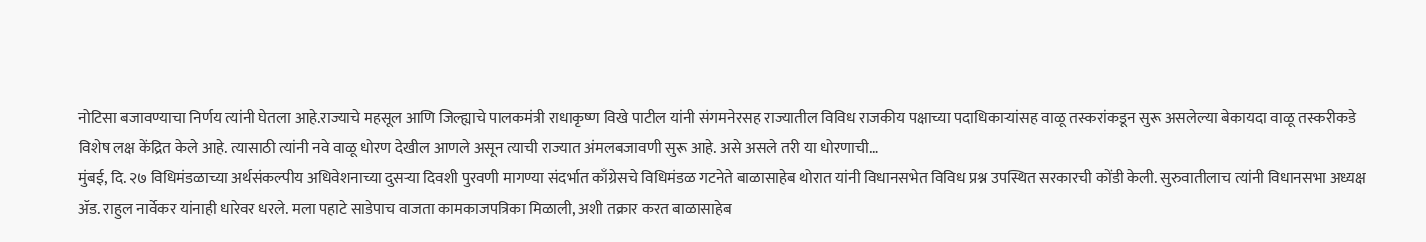नोटिसा बजावण्याचा निर्णय त्यांनी घेतला आहे.राज्याचे महसूल आणि जिल्ह्याचे पालकमंत्री राधाकृष्ण विखे पाटील यांनी संगमनेरसह राज्यातील विविध राजकीय पक्षाच्या पदाधिकाऱ्यांसह वाळू तस्करांकडून सुरू असलेल्या बेकायदा वाळू तस्करीकडे विशेष लक्ष केंद्रित केले आहे. त्यासाठी त्यांनी नवे वाळू धोरण देखील आणले असून त्याची राज्यात अंमलबजावणी सुरू आहे. असे असले तरी या धोरणाची…
मुंबई, दि. २७ विधिमंडळाच्या अर्थसंकल्पीय अधिवेशनाच्या दुसऱ्या दिवशी पुरवणी मागण्या संदर्भात काँग्रेसचे विधिमंडळ गटनेते बाळासाहेब थोरात यांनी विधानसभेत विविध प्रश्न उपस्थित सरकारची कोंडी केली. सुरुवातीलाच त्यांनी विधानसभा अध्यक्ष ॲड. राहुल नार्वेकर यांनाही धारेवर धरले. मला पहाटे साडेपाच वाजता कामकाजपत्रिका मिळाली, अशी तक्रार करत बाळासाहेब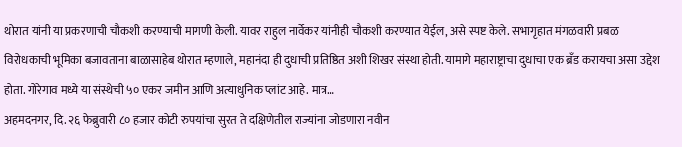थोरात यांनी या प्रकरणाची चौकशी करण्याची मागणी केली. यावर राहुल नार्वेकर यांनीही चौकशी करण्यात येईल, असे स्पष्ट केले. सभागृहात मंगळवारी प्रबळ विरोधकाची भूमिका बजावताना बाळासाहेब थोरात म्हणाले, महानंदा ही दुधाची प्रतिष्ठित अशी शिखर संस्था होती. यामागे महाराष्ट्राचा दुधाचा एक ब्रँड करायचा असा उद्देश होता. गोरेगाव मध्ये या संस्थेची ५० एकर जमीन आणि अत्याधुनिक प्लांट आहे. मात्र…
अहमदनगर, दि. २६ फेब्रुवारी ८० हजार कोटी रुपयांचा सुरत ते दक्षिणेतील राज्यांना जोडणारा नवीन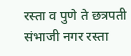रस्ता व पुणे ते छत्रपती संभाजी नगर रस्ता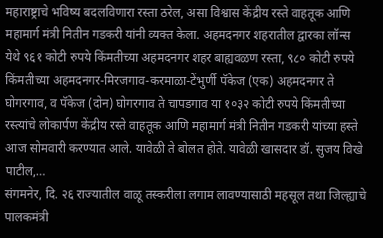महाराष्ट्राचे भविष्य बदलविणारा रस्ता ठरेल, असा विश्वास केंद्रीय रस्ते वाहतूक आणि महामार्ग मंत्री नितीन गडकरी यांनी व्यक्त केला. अहमदनगर शहरातील द्वारका लॉन्स येथे ९६१ कोटी रुपये किंमतीच्या अहमदनगर शहर बाह्यवळण रस्ता, ९८० कोटी रुपये किंमतीच्या अहमदनगर-मिरजगाव-करमाळा-टेंभुर्णी पॅकेज (एक) अहमदनगर ते घोगरगाव, व पॅकेज (दोन) घोगरगाव ते चापडगाव या १०३२ कोटी रुपये किंमतीच्या रस्त्यांचे लोकार्पण केंद्रीय रस्ते वाहतूक आणि महामार्ग मंत्री नितीन गडकरी यांच्या हस्ते आज सोमवारी करण्यात आले. यावेळी ते बोलत होते. यावेळी खासदार डॉ. सुजय विखे पाटील,…
संगमनेर, दि. २६ राज्यातील वाळू तस्करीला लगाम लावण्यासाठी महसूल तथा जिल्ह्याचे पालकमंत्री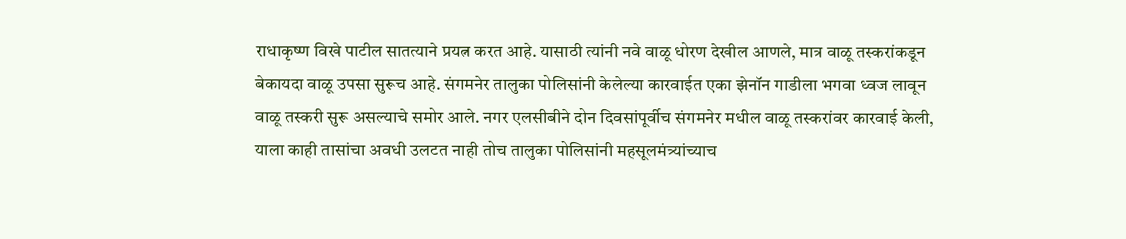राधाकृष्ण विखे पाटील सातत्याने प्रयत्न करत आहे. यासाठी त्यांनी नवे वाळू धोरण देखील आणले, मात्र वाळू तस्करांकडून बेकायदा वाळू उपसा सुरूच आहे. संगमनेर तालुका पोलिसांनी केलेल्या कारवाईत एका झेनॉन गाडीला भगवा ध्वज लावून वाळू तस्करी सुरू असल्याचे समोर आले. नगर एलसीबीने दोन दिवसांपूर्वीच संगमनेर मधील वाळू तस्करांवर कारवाई केली, याला काही तासांचा अवधी उलटत नाही तोच तालुका पोलिसांनी महसूलमंत्र्यांच्याच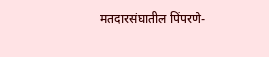मतदारसंघातील पिंपरणे-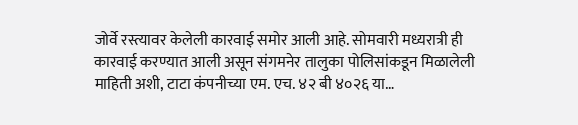जोर्वे रस्त्यावर केलेली कारवाई समोर आली आहे. सोमवारी मध्यरात्री ही कारवाई करण्यात आली असून संगमनेर तालुका पोलिसांकडून मिळालेली माहिती अशी, टाटा कंपनीच्या एम. एच. ४२ बी ४०२६ या…